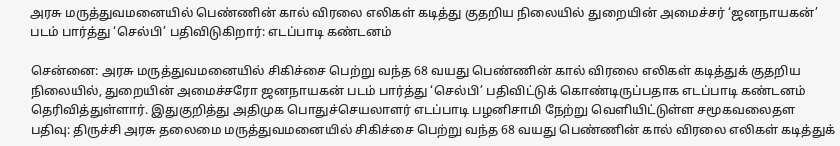அரசு மருத்துவமனையில் பெண்ணின் கால் விரலை எலிகள் கடித்து குதறிய நிலையில் துறையின் அமைச்சர் ‘ஜனநாயகன்’ படம் பார்த்து ‘செல்பி’ பதிவிடுகிறார்: எடப்பாடி கண்டனம்

சென்னை: அரசு மருத்துவமனையில் சிகிச்சை பெற்று வந்த 68 வயது பெண்ணின் கால் விரலை எலிகள் கடித்துக் குதறிய நிலையில், துறையின் அமைச்சரோ ஜனநாயகன் படம் பார்த்து ‘செல்பி’ பதிவிட்டுக் கொண்டிருப்பதாக எடப்பாடி கண்டனம் தெரிவித்துள்ளார். இதுகுறித்து அதிமுக பொதுச்செயலாளர் எடப்பாடி பழனிசாமி நேற்று வெளியிட்டுள்ள சமூகவலைதள பதிவு: திருச்சி அரசு தலைமை மருத்துவமனையில் சிகிச்சை பெற்று வந்த 68 வயது பெண்ணின் கால் விரலை எலிகள் கடித்துக்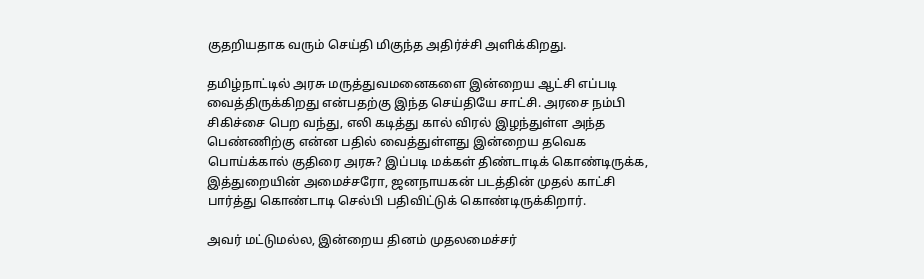குதறியதாக வரும் செய்தி மிகுந்த அதிர்ச்சி அளிக்கிறது.

தமிழ்நாட்டில் அரசு மருத்துவமனைகளை இன்றைய ஆட்சி எப்படி வைத்திருக்கிறது என்பதற்கு இந்த செய்தியே சாட்சி. அரசை நம்பி சிகிச்சை பெற வந்து, எலி கடித்து கால் விரல் இழந்துள்ள அந்த பெண்ணிற்கு என்ன பதில் வைத்துள்ளது இன்றைய தவெக பொய்க்கால் குதிரை அரசு? இப்படி மக்கள் திண்டாடிக் கொண்டிருக்க, இத்துறையின் அமைச்சரோ, ஜனநாயகன் படத்தின் முதல் காட்சி பார்த்து கொண்டாடி செல்பி பதிவிட்டுக் கொண்டிருக்கிறார்.

அவர் மட்டுமல்ல, இன்றைய தினம் முதலமைச்சர்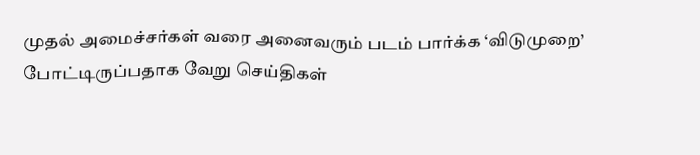முதல் அமைச்சர்கள் வரை அனைவரும் படம் பார்க்க ‘விடுமுறை’ போட்டிருப்பதாக வேறு செய்திகள்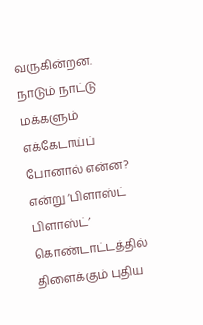வருகின்றன. நாடும் நாட்டு மக்களும் எக்கேடாய்ப் போனால் என்ன? என்று ‘பிளாஸ்ட் பிளாஸ்ட்’ கொண்டாட்டத்தில் திளைக்கும் புதிய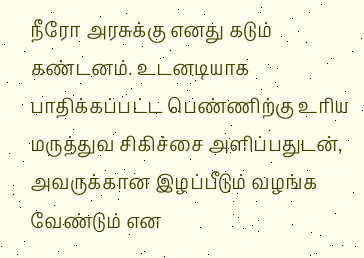நீரோ அரசுக்கு எனது கடும் கண்டனம். உடனடியாக பாதிக்கப்பட்ட பெண்ணிற்கு உரிய மருத்துவ சிகிச்சை அளிப்பதுடன், அவருக்கான இழப்பீடும் வழங்க வேண்டும் என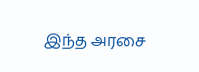இந்த அரசை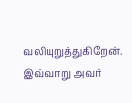வலியுறுத்துகிறேன். இவ்வாறு அவர்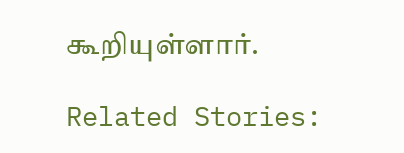கூறியுள்ளார்.

Related Stories: